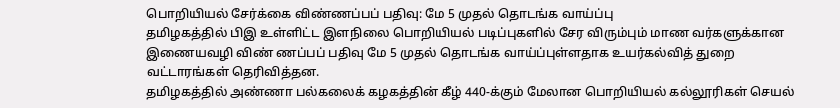பொறியியல் சேர்க்கை விண்ணப்பப் பதிவு: மே 5 முதல் தொடங்க வாய்ப்பு
தமிழகத்தில் பிஇ உள்ளிட்ட இளநிலை பொறியியல் படிப்புகளில் சேர விரும்பும் மாண வர்களுக்கான இணையவழி விண் ணப்பப் பதிவு மே 5 முதல் தொடங்க வாய்ப்புள்ளதாக உயர்கல்வித் துறை வட்டாரங்கள் தெரிவித்தன.
தமிழகத்தில் அண்ணா பல்கலைக் கழகத்தின் கீழ் 440-க்கும் மேலான பொறியியல் கல்லூரிகள் செயல்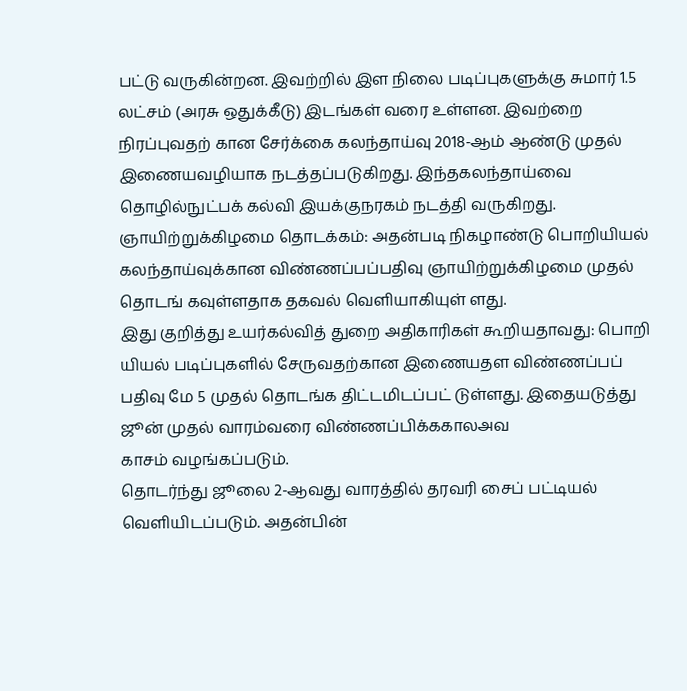பட்டு வருகின்றன. இவற்றில் இள நிலை படிப்புகளுக்கு சுமார் 1.5 லட்சம் (அரசு ஒதுக்கீடு) இடங்கள் வரை உள்ளன. இவற்றை நிரப்புவதற் கான சேர்க்கை கலந்தாய்வு 2018-ஆம் ஆண்டு முதல் இணையவழியாக நடத்தப்படுகிறது. இந்தகலந்தாய்வை தொழில்நுட்பக் கல்வி இயக்குநரகம் நடத்தி வருகிறது.
ஞாயிற்றுக்கிழமை தொடக்கம்: அதன்படி நிகழாண்டு பொறியியல் கலந்தாய்வுக்கான விண்ணப்பப்பதிவு ஞாயிற்றுக்கிழமை முதல் தொடங் கவுள்ளதாக தகவல் வெளியாகியுள் ளது.
இது குறித்து உயர்கல்வித் துறை அதிகாரிகள் கூறியதாவது: பொறி யியல் படிப்புகளில் சேருவதற்கான இணையதள விண்ணப்பப் பதிவு மே 5 முதல் தொடங்க திட்டமிடப்பட் டுள்ளது. இதையடுத்து ஜூன் முதல் வாரம்வரை விண்ணப்பிக்ககாலஅவ
காசம் வழங்கப்படும்.
தொடர்ந்து ஜூலை 2-ஆவது வாரத்தில் தரவரி சைப் பட்டியல் வெளியிடப்படும். அதன்பின்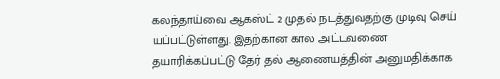கலந்தாய்வை ஆகஸ்ட் 2 முதல் நடத்துவதற்கு முடிவு செய் யப்பட்டுள்ளது. இதற்கான கால அட்டவணை தயாரிக்கப்பட்டு தேர் தல் ஆணையத்தின் அனுமதிக்காக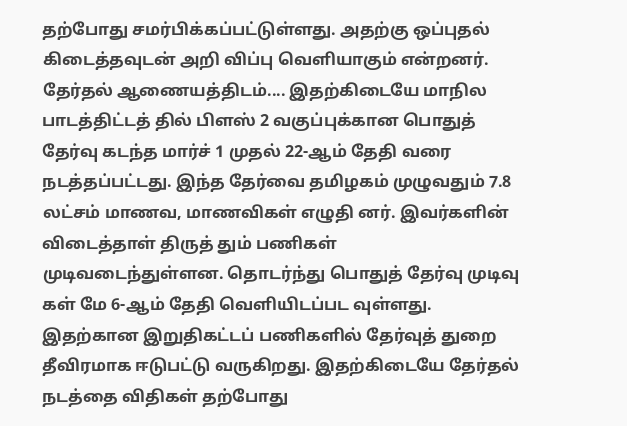தற்போது சமர்பிக்கப்பட்டுள்ளது. அதற்கு ஒப்புதல் கிடைத்தவுடன் அறி விப்பு வெளியாகும் என்றனர்.
தேர்தல் ஆணையத்திடம்.... இதற்கிடையே மாநில பாடத்திட்டத் தில் பிளஸ் 2 வகுப்புக்கான பொதுத் தேர்வு கடந்த மார்ச் 1 முதல் 22-ஆம் தேதி வரை நடத்தப்பட்டது. இந்த தேர்வை தமிழகம் முழுவதும் 7.8 லட்சம் மாணவ, மாணவிகள் எழுதி னர். இவர்களின் விடைத்தாள் திருத் தும் பணிகள் முடிவடைந்துள்ளன. தொடர்ந்து பொதுத் தேர்வு முடிவு கள் மே 6-ஆம் தேதி வெளியிடப்பட வுள்ளது. இதற்கான இறுதிகட்டப் பணிகளில் தேர்வுத் துறை தீவிரமாக ஈடுபட்டு வருகிறது. இதற்கிடையே தேர்தல் நடத்தை விதிகள் தற்போது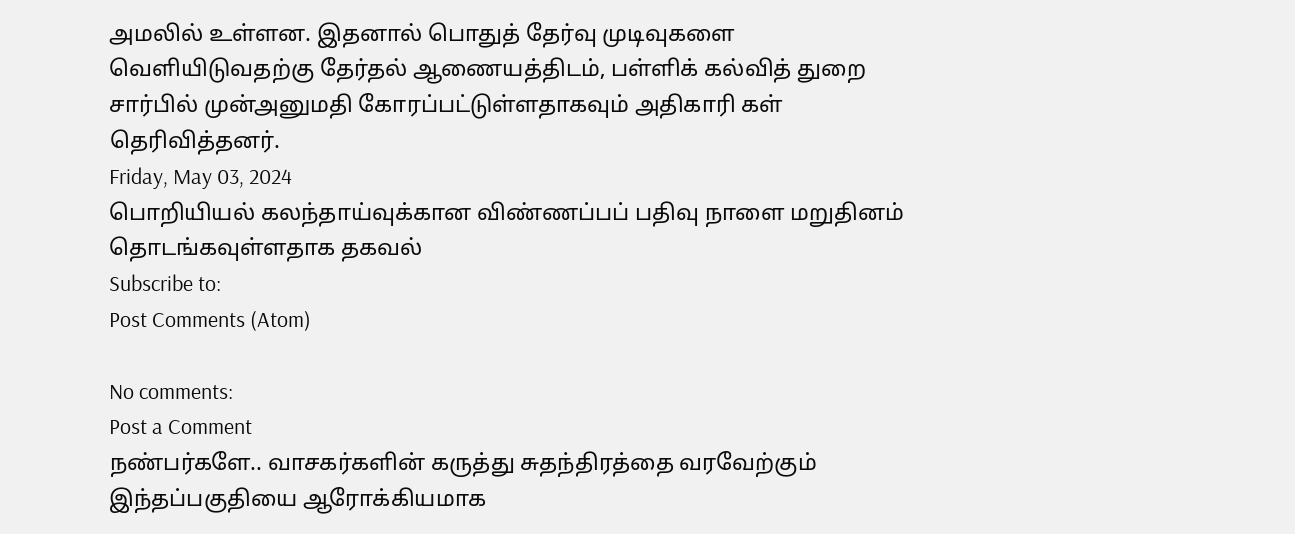அமலில் உள்ளன. இதனால் பொதுத் தேர்வு முடிவுகளை வெளியிடுவதற்கு தேர்தல் ஆணையத்திடம், பள்ளிக் கல்வித் துறை சார்பில் முன்அனுமதி கோரப்பட்டுள்ளதாகவும் அதிகாரி கள் தெரிவித்தனர்.
Friday, May 03, 2024
பொறியியல் கலந்தாய்வுக்கான விண்ணப்பப் பதிவு நாளை மறுதினம் தொடங்கவுள்ளதாக தகவல்
Subscribe to:
Post Comments (Atom)

No comments:
Post a Comment
நண்பர்களே.. வாசகர்களின் கருத்து சுதந்திரத்தை வரவேற்கும் இந்தப்பகுதியை ஆரோக்கியமாக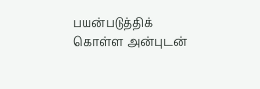பயன்படுத்திக் கொள்ள அன்புடன்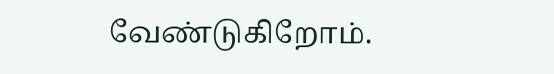வேண்டுகிறோம்.